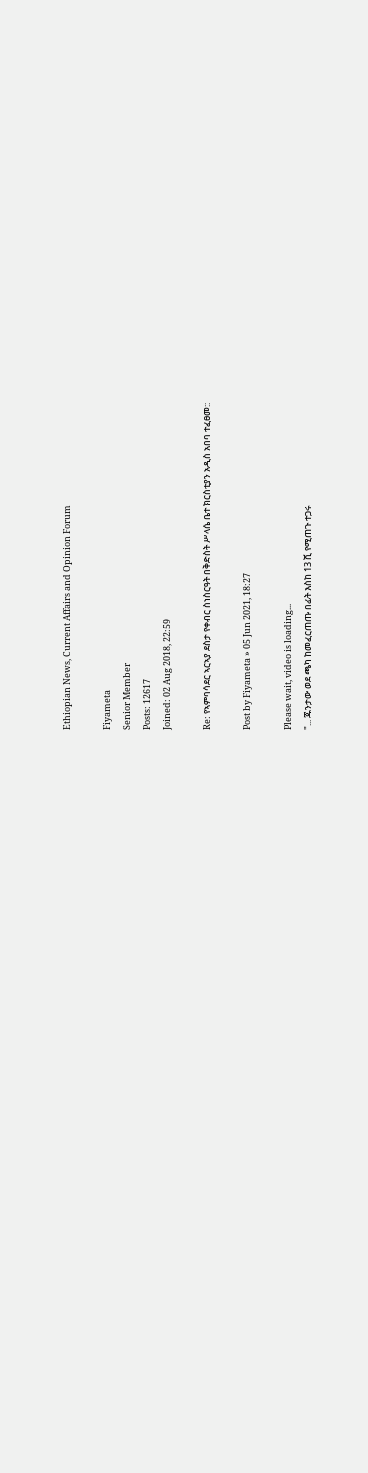Ethiopian News, Current Affairs and Opinion Forum

Fiyameta
Senior Member
Posts: 12617
Joined: 02 Aug 2018, 22:59

Re: የኣምባሳደር ኣርኣያ ደስታ የቀብር ስነስርዓት በቅድስት ሥላሴ ቤተ ክርስቲያን አዲስ አበባ ተፈፀመ::

Post by Fiyameta » 05 Jun 2021, 18:27

Please wait, video is loading...
"... ጁንታው ወደ ጫካ ከመፈርጠጡ በፊት እስከ 13 ሺ የሚጠጉ ተጋሩ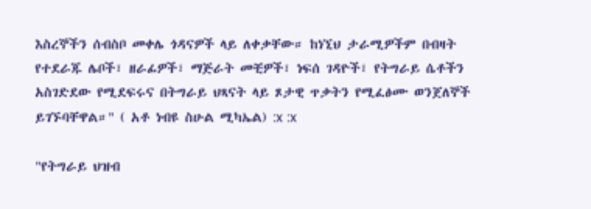እስረኞችን ሰብስቦ መቀሌ ጎዳናዎች ላይ ለቀቃቸው። ከነኚህ ታራሚዎችም በብዛት የተደራጁ ሌቦች፣ ዘራፊዎች፣ ማጅራት መቺዎች፣ ነፍሰ ገዳዮች፣ የትግራይ ሴቶችን አስገድደው የሚደፍሩና በትግራይ ህጻናት ላይ ጾታዊ ጥቃትን የሚፈፅሙ ወንጀለኞች ይገኙባቸዋል።" ( አቶ ነብዩ ስሁል ሚካኤል) :x :x

"የትግራይ ህዝብ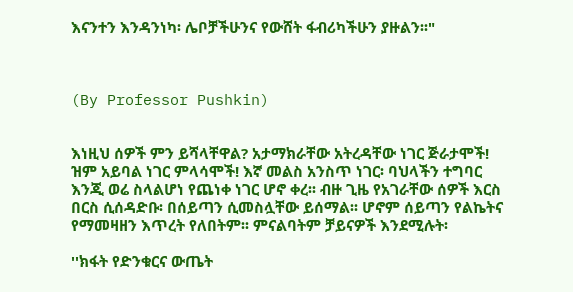እናንተን እንዳንነካ፡ ሌቦቻችሁንና የውሸት ፋብሪካችሁን ያዙልን፡፡"



(By Professor Pushkin)


እነዚህ ሰዎች ምን ይሻላቸዋል? አታማክራቸው አትረዳቸው ነገር ጅራታሞች! ዝም አይባል ነገር ምላሳሞች! እኛ መልስ አንስጥ ነገር፡ ባህላችን ተግባር እንጂ ወሬ ስላልሆነ የጨነቀ ነገር ሆኖ ቀረ፡፡ ብዙ ጊዜ የአገራቸው ሰዎች እርስ በርስ ሲሰዳድቡ፡ በሰይጣን ሲመስሏቸው ይሰማል፡፡ ሆኖም ሰይጣን የልኬትና የማመዛዘን እጥረት የለበትም፡፡ ምናልባትም ቻይናዎች እንደሚሉት፡

''ክፋት የድንቁርና ውጤት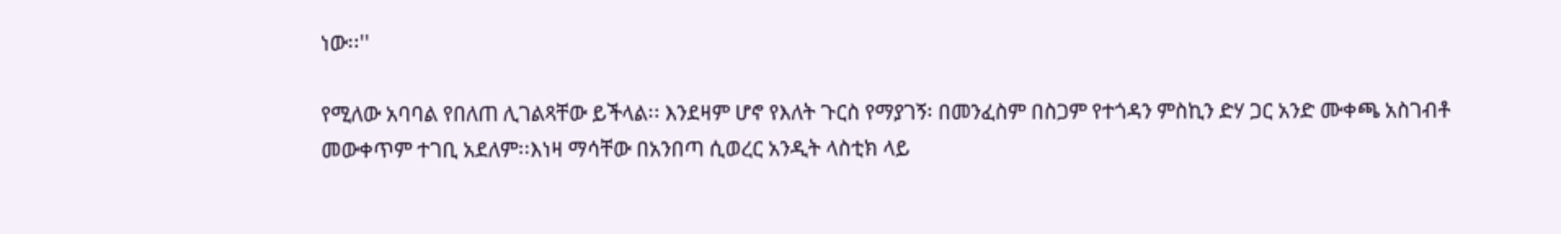ነው፡፡''

የሚለው አባባል የበለጠ ሊገልጻቸው ይችላል፡፡ እንደዛም ሆኖ የእለት ጉርስ የማያገኝ፡ በመንፈስም በስጋም የተጎዳን ምስኪን ድሃ ጋር አንድ ሙቀጫ አስገብቶ መውቀጥም ተገቢ አደለም፡፡እነዛ ማሳቸው በአንበጣ ሲወረር አንዲት ላስቲክ ላይ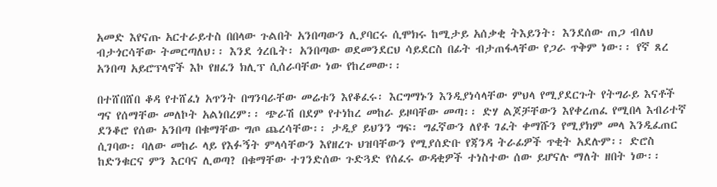አመድ እየናጡ አርተራይተስ በበላው ጉልበት አንበጣውን ሊያባርሩ ሲሞክሩ ከሚታይ አሰቃቂ ትእይንት፡ እንደሰው ጠጋ ብለህ ብታጎርሳቸው ትመርጣለህ፡፡ እንደ ጎረቤት፡ አንበጣው ወደመንደርህ ሳይደርስ በፊት ብታጠፋላቸው የጋራ ጥቅም ነው፡፡ የኛ ጸረ አንበጣ አይሮፕላኖች እኮ የዘፈን ክሊፕ ሲሰራባቸው ነው የከረመው፡፡

በተሸበሸበ ቆዳ የተሸፈነ አጥንት በግንባራቸው መሬቱን እየቆፈሩ፡ እርግማኑን እንዲያነሳላቸው ምህላ የሚያደርጉት የትግራይ እናቶች ግና የሰማቸው መለኮት አልነበረም፡፡ ጭራሽ በደም የተነከረ መከራ ይዞባቸው መጣ፡፡ ድሃ ልጆቻቸውን እየቀረጠፈ የሚበላ እብሪተኛ ደንቆሮ የሰው አንበጣ በቁማቸው ግጦ ጨረሳቸው፡፡ ታዲያ ይህንን ግፍ፡ ግፈኛውን ለየቶ ገፈት ቀማሹን የሚያክም መላ እንዲፈጠር ሲገባው፡ ባለው መከራ ላይ የእፉኝት ምላሳቸውን እየዘረጉ ህዝባቸውን የሚያሰድቡ የጃንዳ ትራፊዎች ጥቂት አደሉም፡፡ ድሮስ ከድንቁርና ምን እርባና ሊወጣ? በቁማቸው ተገንድሰው ጉድጓድ የሰፈሩ ውዳቂዎች ተነስተው ሰው ይሆናሉ ማለት ዘበት ነው፡፡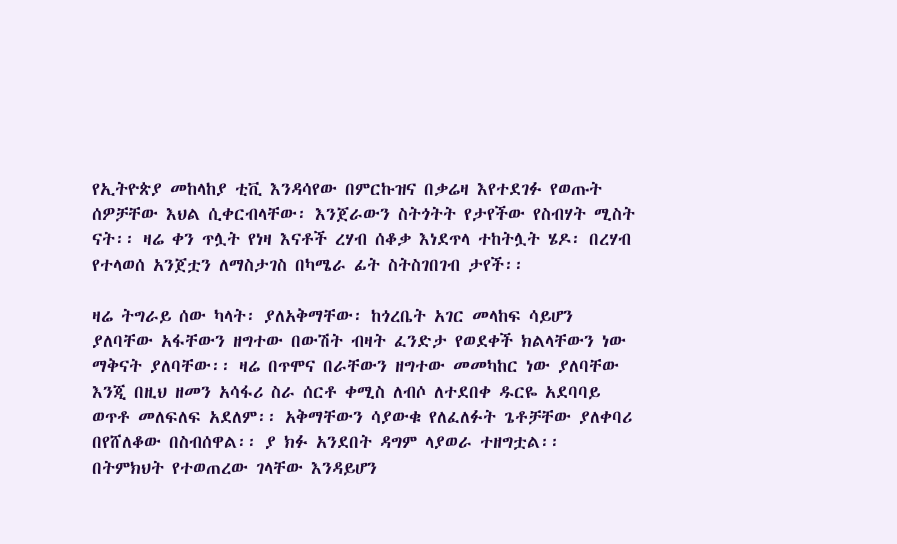የኢትዮጵያ መከላከያ ቲቪ እንዳሳየው በምርኩዝና በቃሬዛ እየተደገፉ የወጡት ሰዎቻቸው እህል ሲቀርብላቸው፡ እንጀራውን ስትጎትት የታየችው የስብሃት ሚስት ናት፡፡ ዛሬ ቀን ጥሏት የነዛ እናቶች ረሃብ ሰቆቃ እነደጥላ ተከትሏት ሄዶ፡ በረሃብ የተላወሰ አንጀቷን ለማስታገስ በካሜራ ፊት ስትስገበገብ ታየች፡፡

ዛሬ ትግራይ ሰው ካላት፡ ያለአቅማቸው፡ ከጎረቤት አገር መላከፍ ሳይሆን ያለባቸው አፋቸውን ዘግተው በውሽት ብዛት ፈንድታ የወደቀች ክልላቸውን ነው ማቅናት ያለባቸው፡፡ ዛሬ በጥሞና በራቸውን ዘግተው መመካከር ነው ያለባቸው እንጂ በዚህ ዘመን አሳፋሪ ስራ ሰርቶ ቀሚስ ለብሶ ለተደበቀ ዱርዬ አደባባይ ወጥቶ መለፍለፍ አደለም፡፡ አቅማቸውን ሳያውቁ የለፈለፉት ጌቶቻቸው ያለቀባሪ በየሸለቆው በስብሰዋል፡፡ ያ ክፉ አንደበት ዳግም ላያወራ ተዘግቷል፡፡ በትምክህት የተወጠረው ገላቸው እንዳይሆን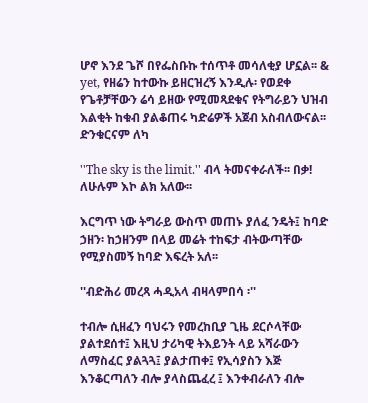ሆኖ እንደ ጌሾ በየፌስቡኩ ተሰጥቶ መሳለቂያ ሆኗል፡፡ & yet, የዘሬን ከተውኩ ይዘርዝረኝ እንዲሉ፡ የወደቀ የጌቶቻቸውን ሬሳ ይዘው የሚመጻደቁና የትግራይን ህዝብ እልቂት ከቁብ ያልቆጠሩ ካድሬዎች አጀብ አስብለውናል፡፡ ድንቁርናም ለካ

''The sky is the limit.'' ብላ ትመናቀራለች፡፡ በቃ! ለሁሉም እኮ ልክ አለው፡፡

እርግጥ ነው ትግራይ ውስጥ መጠኑ ያለፈ ንዴት፤ ከባድ ኃዘን፡ ከኃዘንም በላይ መሬት ተከፍታ ብትውጣቸው የሚያስመኝ ከባድ እፍረት አለ፡፡

''ብድሕሪ መረጻ ሓዲአላ ብዛላምበሳ ፡''

ተብሎ ሲዘፈን ባህሩን የመረከቢያ ጊዜ ደርሶላቸው ያልተደሰተ፤ እዚህ ታሪካዊ ትእይንት ላይ አሻራውን ለማስፈር ያልጓጓ፤ ያልታጠቀ፤ የኢሳያስን እጅ እንቆርጣለን ብሎ ያላስጨፈረ ፤ እንቀብራለን ብሎ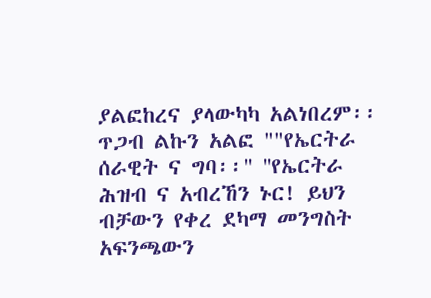ያልፎከረና ያላውካካ አልነበረም፡፡ ጥጋብ ልኩን አልፎ ""የኤርትራ ሰራዊት ና ግባ፡፡" ''የኤርትራ ሕዝብ ና አብረኸን ኑር! ይህን ብቻውን የቀረ ደካማ መንግስት አፍንጫውን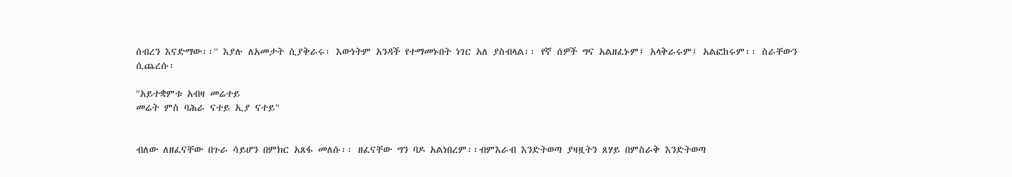ሰብረን እናድማው፡፡'' እያሉ ለአመታት ሲያቅራሩ፡ እውነትም አንዳች የተማመኑበት ነገር አለ ያስብላል፡፡ የኛ ሰዎች ግና አልዘፈኑም፤ አላቅራሩም፤ አልፎከሩም፡፡ ስራቸውን ሲጨረሱ፡

''አይተቋምቱ አብዛ መሬተይ
መሬት ምስ ባሕራ ናተይ ኢያ ናተይ"


ብለው ለዘፈናቸው በጉራ ሳይሆን በምክር አጸፋ መለሱ፡፡ ዘፈናቸው ግን ባዶ አልነበረም፡፡ብምእራብ እንድትወጣ ያዛዟትን ጸሃይ በምስራቅ እንድትወጣ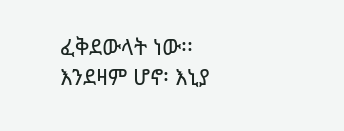ፈቅደውላት ነው፡፡
እንደዛም ሆኖ፡ እኒያ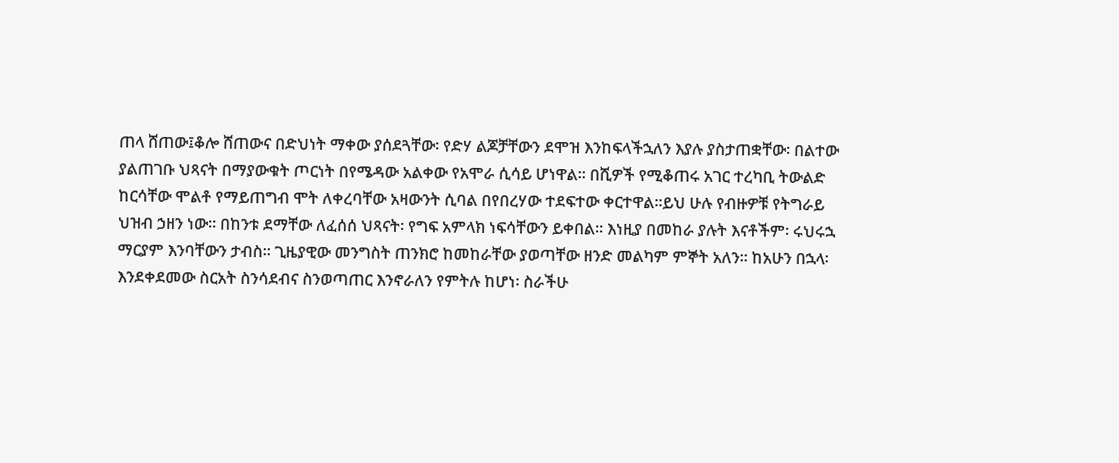ጠላ ሸጠው፤ቆሎ ሸጠውና በድህነት ማቀው ያሰደጓቸው፡ የድሃ ልጆቻቸውን ደሞዝ እንከፍላችኋለን እያሉ ያስታጠቋቸው፡ በልተው ያልጠገቡ ህጻናት በማያውቁት ጦርነት በየሜዳው አልቀው የአሞራ ሲሳይ ሆነዋል፡፡ በሺዎች የሚቆጠሩ አገር ተረካቢ ትውልድ ከርሳቸው ሞልቶ የማይጠግብ ሞት ለቀረባቸው አዛውንት ሲባል በየበረሃው ተደፍተው ቀርተዋል፡፡ይህ ሁሉ የብዙዎቹ የትግራይ ህዝብ ኃዘን ነው፡፡ በከንቱ ደማቸው ለፈሰሰ ህጻናት፡ የግፍ አምላክ ነፍሳቸውን ይቀበል፡፡ እነዚያ በመከራ ያሉት እናቶችም፡ ሩህሩኋ ማርያም እንባቸውን ታብስ፡፡ ጊዜያዊው መንግስት ጠንክሮ ከመከራቸው ያወጣቸው ዘንድ መልካም ምኞት አለን፡፡ ከአሁን በኋላ፡ እንደቀደመው ስርአት ስንሳደብና ስንወጣጠር እንኖራለን የምትሉ ከሆነ፡ ስራችሁ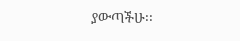ያውጣችሁ፡፡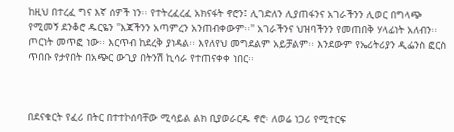ከዚህ በተረፈ ግና እኛ ሰዎች ነን፡፡ የተትረፈረፈ አክናፋት ኖሮን፤ ሊገድለን ሊያጠፋንና አገራችንን ሊወር በግላጭ የሚመኝ ደንቆሮ ዱርዬን ''እጃችንን አጣምረን አንጠብቀውም፡፡'' አገራችንና ህዝባችንን የመጠበቅ ሃላፊነት አለብን፡፡ ጦርነት መጥፎ ነው፡፡ እርጥብ ከደረቅ ያነዳል፡፡ እየለየህ መግደልም አይቻልም፡፡ እንደውም የኤሪትሪያን ዲፌንስ ፎርስ ጥበቡ የታየበት በአጭር ውጊያ በትንሽ ኪሳራ የተጠናቀቀ ነበር፡፡



በደናቁርት የፈሪ በትር በተተኮሰባቸው ሚሳይል ልክ ቢያወራርዱ ኖሮ፡ ለወሬ ነጋሪ የሚተርፍ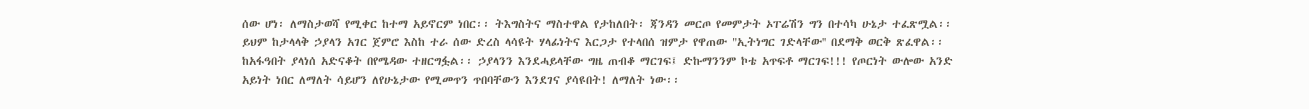ሰው ሆነ፡ ለማስታወሻ የሚቀር ከተማ አይኖርም ነበር፡፡ ትእግስትና ማስተዋል የታከለበት፡ ጃንዳን መርጦ የመምታት ኦፐሬሽን ግን በተሳካ ሁኔታ ተፈጽሟል፡፡ ይህም ከታላላቅ ኃያላን አገር ጀምሮ እስከ ተራ ሰው ድረስ ላሳዩት ሃላፊነትና እርጋታ የተላበሰ ዝምታ የዋጠው "ኢትነግር ገድላቸው'' በደማቅ ወርቅ ጽፈዋል፡፡ ከአፋዓበት ያላነሰ አድናቆት በየሜዳው ተዘርግፏል፡፡ ኃያላንን እንደሓይላቸው ግዜ ጠብቆ ማርገፍ፤ ድኩማንንም ኮቴ አጥፍቶ ማርገፍ!!! የጦርነት ውሎው አንድ አይነት ነበር ለማለት ሳይሆን ለየሁኔታው የሚመጥን ጥበባቸውን እንደገና ያሳዩበት! ለማለት ነው፡፡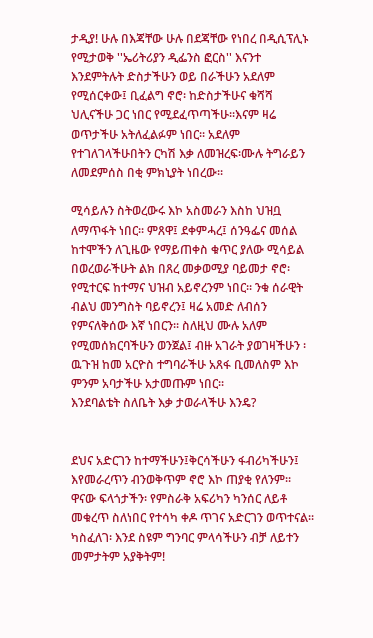ታዲያ! ሁሉ በእጃቸው ሁሉ በደጃቸው የነበረ በዲሲፕሊኑ የሚታወቅ ''ኤሪትሪያን ዲፌንስ ፎርስ'' እናንተ እንደምትሉት ድስታችሁን ወይ በራችሁን አደለም የሚሰርቀው፤ ቢፈልግ ኖሮ፡ ከድስታችሁና ቁሻሻ ህሊናችሁ ጋር ነበር የሚደፈጥጣችሁ፡፡እናም ዛሬ ወጥታችሁ አትለፈልፉም ነበር፡፡ አደለም የተገለገላችሁበትን ርካሽ እቃ ለመዝረፍ፡ሙሉ ትግራይን ለመደምሰስ በቂ ምክኒያት ነበረው፡፡

ሚሳይሉን ስትወረውሩ እኮ አስመራን እስከ ህዝቧ ለማጥፋት ነበር፡፡ ምጸዋ፤ ደቀምሓረ፤ ሰንዓፌና መሰል ከተሞችን ለጊዜው የማይጠቀስ ቁጥር ያለው ሚሳይል በወረወራችሁት ልክ በጸረ መቃወሚያ ባይመታ ኖሮ፡ የሚተርፍ ከተማና ህዝብ አይኖረንም ነበር፡፡ ንቁ ሰራዊት ብልህ መንግስት ባይኖረን፤ ዛሬ አመድ ለብሰን የምናለቅሰው እኛ ነበርን፡፡ ስለዚህ ሙሉ አለም የሚመሰክርባችሁን ወንጀል፤ ብዙ አገራት ያወገዛችሁን ፡ ዉጉዝ ከመ አርዮስ ተግባራችሁ አጸፋ ቢመለስም እኮ ምንም አባታችሁ አታመጡም ነበር፡፡
እንደባልቴት ስለቤት እቃ ታወራላችሁ እንዴ?


ደህና አድርገን ከተማችሁን፤ቅርሳችሁን ፋብሪካችሁን፤ እየመራረጥን ብንወቅጥም ኖሮ እኮ ጠያቂ የለንም፡፡ ዋናው ፍላጎታችን፡ የምስራቅ አፍሪካን ካንሰር ለይቶ መቁረጥ ስለነበር የተሳካ ቀዶ ጥገና አድርገን ወጥተናል፡፡ካስፈለገ፡ እንደ ስዩም ግንባር ምላሳችሁን ብቻ ለይተን መምታትም አያቅትም!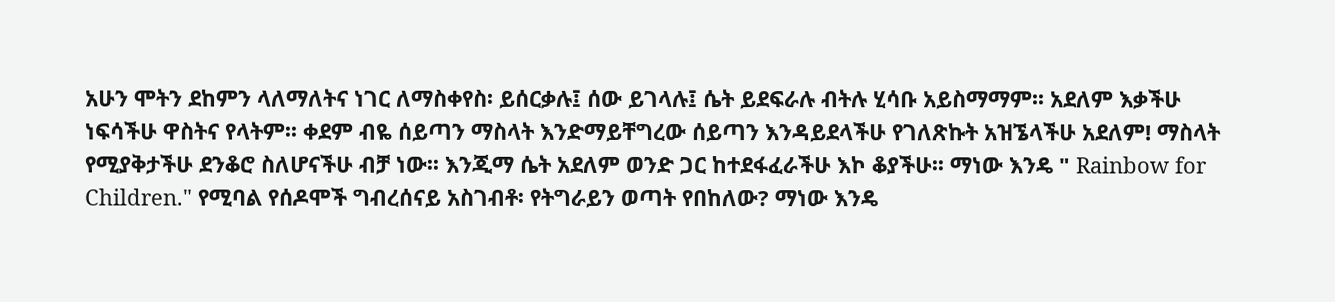አሁን ሞትን ደከምን ላለማለትና ነገር ለማስቀየስ፡ ይሰርቃሉ፤ ሰው ይገላሉ፤ ሴት ይደፍራሉ ብትሉ ሂሳቡ አይስማማም፡፡ አደለም እቃችሁ ነፍሳችሁ ዋስትና የላትም፡፡ ቀደም ብዬ ሰይጣን ማስላት እንድማይቸግረው ሰይጣን እንዳይደላችሁ የገለጽኩት አዝኜላችሁ አደለም! ማስላት የሚያቅታችሁ ደንቆሮ ስለሆናችሁ ብቻ ነው፡፡ እንጂማ ሴት አደለም ወንድ ጋር ከተደፋፈራችሁ እኮ ቆያችሁ፡፡ ማነው እንዴ " Rainbow for Children." የሚባል የሰዶሞች ግብረሰናይ አስገብቶ፡ የትግራይን ወጣት የበከለው? ማነው እንዴ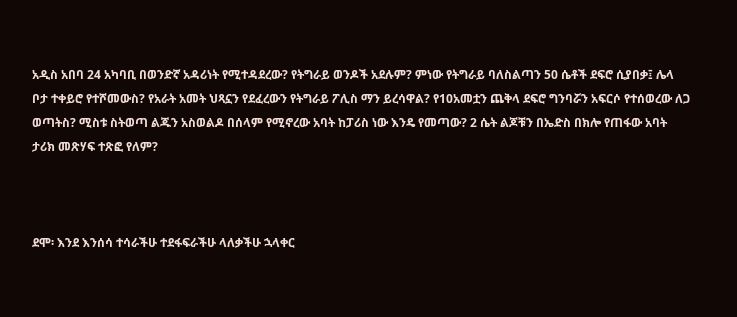አዲስ አበባ 24 አካባቢ በወንድኛ አዳሪነት የሚተዳደረው? የትግራይ ወንዶች አደሉም? ምነው የትግራይ ባለስልጣን 50 ሴቶች ደፍሮ ሲያበቃ፤ ሌላ ቦታ ተቀይሮ የተሾመውስ? የአራት አመት ህጻኗን የደፈረውን የትግራይ ፖሊስ ማን ይረሳዋል? የ10አመቷን ጨቅላ ደፍሮ ግንባሯን አፍርሶ የተሰወረው ለጋ ወጣትስ? ሚስቱ ስትወጣ ልጁን አስወልዶ በሰላም የሚኖረው አባት ከፓሪስ ነው እንዴ የመጣው? 2 ሴት ልጆቹን በኤድስ በክሎ የጠፋው አባት ታሪክ መጽሃፍ ተጽፎ የለም?



ደሞ፡ እንደ እንሰሳ ተሳራችሁ ተደፋፍራችሁ ላለቃችሁ ኋላቀር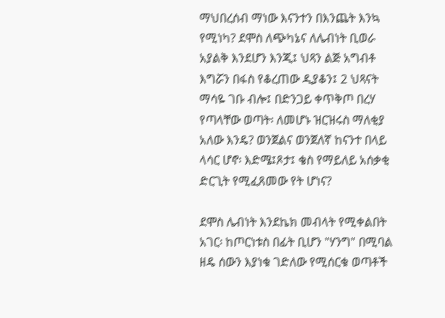ማህበረሰብ ማነው እናንተን በእንጨት እንኳ የሚነካ? ደሞስ ለጭካኔና ለሌብነት ቢወራ አያልቅ እንደሆን እንጂ፤ ህጻን ልጅ አግብቶ እግሯን በፋስ የቆረጠው ዲያቆን፤ 2 ህጻናት ማሳዬ ገቡ ብሎ፤ በድንጋይ ቀጥቅጦ በረሃ የጣላቸው ወጣት፡ ለመሆኑ ዝርዝሩስ ማለቂያ አለው እንዴ? ወንጀልና ወንጀለኛ ከናንተ በላይ ላሳር ሆኖ፡ እድሜ፤ጾታ፤ ቄስ የማይለይ አሰቃቂ ድርጊት የሚፈጸመው የት ሆነና?

ደሞስ ሌብነት እንደኬክ መብላት የሚቀልበት አገር፡ ከጦርነቱስ በፊት ቢሆን "ሃንግ" በሚባል ዘዴ ሰውን እያነቁ ገድለው የሚሰርቁ ወጣቶች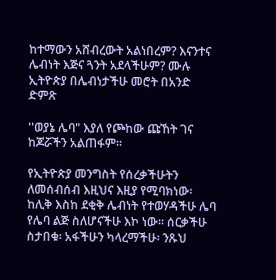ከተማውን አሸብረውት አልነበረም? እናንተና ሌብነት እጅና ጓንት አደላችሁም? ሙሉ ኢትዮጵያ በሌብነታችሁ መሮት በአንድ ድምጽ

''ወያኔ ሌባ" እያለ የጮከው ጩኸት ገና ከጆሯችን አልጠፋም፡፡

የኢትዮጵያ መንግስት የሰረቃችሁትን ለመሰብሰብ እዚህና እዚያ የሚባክነው፡ ከሊቅ እስከ ደቂቅ ሌብነት የተወሃዳችሁ ሌባ የሌባ ልጅ ስለሆናችሁ እኮ ነው፡፡ ሰርቃችሁ ስታበቁ፡ አፋችሁን ካላረማችሁ፡ ንጹህ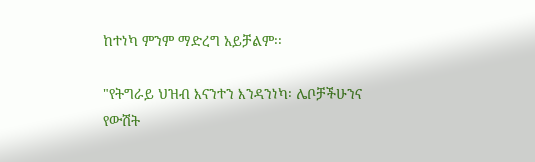ከተነካ ምንም ማድረግ አይቻልም፡፡

"የትግራይ ህዝብ እናንተን እንዳንነካ፡ ሌቦቻችሁንና የውሽት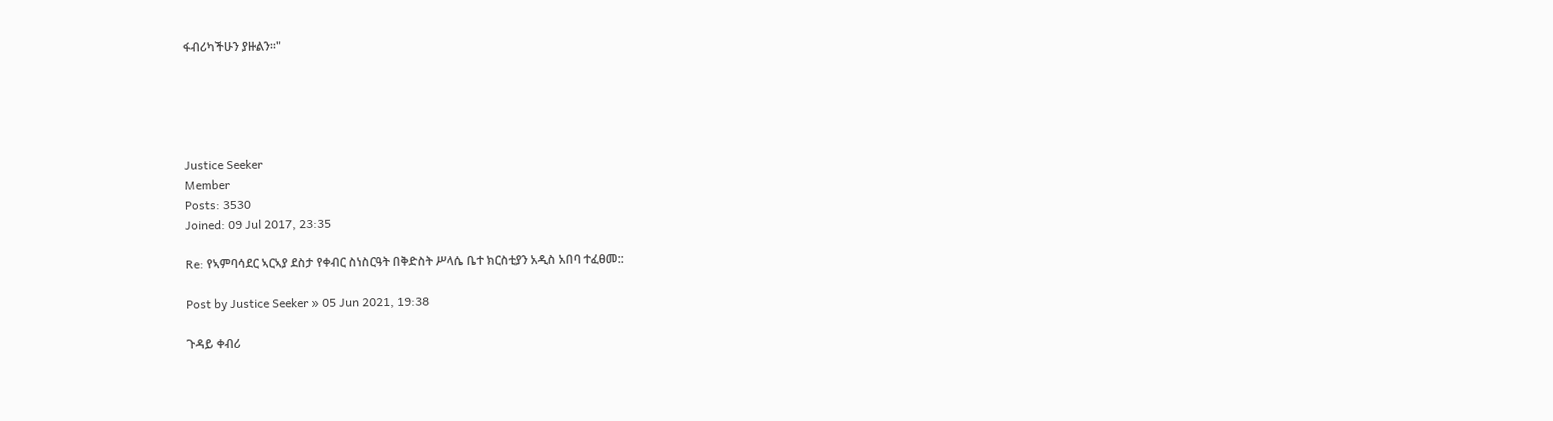ፋብሪካችሁን ያዙልን፡፡"





Justice Seeker
Member
Posts: 3530
Joined: 09 Jul 2017, 23:35

Re: የኣምባሳደር ኣርኣያ ደስታ የቀብር ስነስርዓት በቅድስት ሥላሴ ቤተ ክርስቲያን አዲስ አበባ ተፈፀመ::

Post by Justice Seeker » 05 Jun 2021, 19:38

ጉዳይ ቀብሪ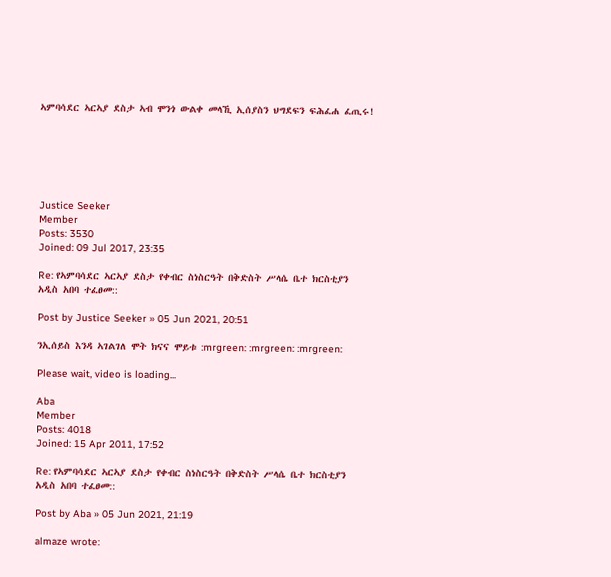ኣምባሳደር ኣርኣያ ደስታ ኣብ ሞንጎ ውልቀ መላኺ ኢሰያስን ህግደፍን ፍሕፈሐ ፈጢሩ!






Justice Seeker
Member
Posts: 3530
Joined: 09 Jul 2017, 23:35

Re: የኣምባሳደር ኣርኣያ ደስታ የቀብር ስነስርዓት በቅድስት ሥላሴ ቤተ ክርስቲያን አዲስ አበባ ተፈፀመ::

Post by Justice Seeker » 05 Jun 2021, 20:51

ንኢሰይስ እንዳ ኣገልገለ ሞት ክናና ሞይቱ :mrgreen: :mrgreen: :mrgreen:

Please wait, video is loading...

Aba
Member
Posts: 4018
Joined: 15 Apr 2011, 17:52

Re: የኣምባሳደር ኣርኣያ ደስታ የቀብር ስነስርዓት በቅድስት ሥላሴ ቤተ ክርስቲያን አዲስ አበባ ተፈፀመ::

Post by Aba » 05 Jun 2021, 21:19

almaze wrote: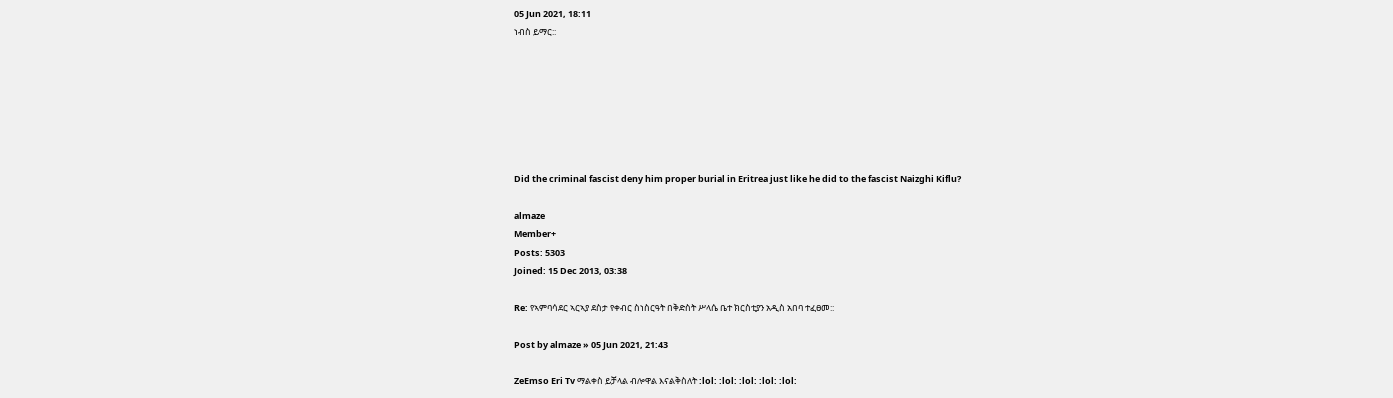05 Jun 2021, 18:11
ነብስ ይማር::







Did the criminal fascist deny him proper burial in Eritrea just like he did to the fascist Naizghi Kiflu?

almaze
Member+
Posts: 5303
Joined: 15 Dec 2013, 03:38

Re: የኣምባሳደር ኣርኣያ ደስታ የቀብር ስነስርዓት በቅድስት ሥላሴ ቤተ ክርስቲያን አዲስ አበባ ተፈፀመ::

Post by almaze » 05 Jun 2021, 21:43

ZeEmso Eri Tv ማልቀስ ይቻላል ብሎዋል እናልቅስለት :lol: :lol: :lol: :lol: :lol: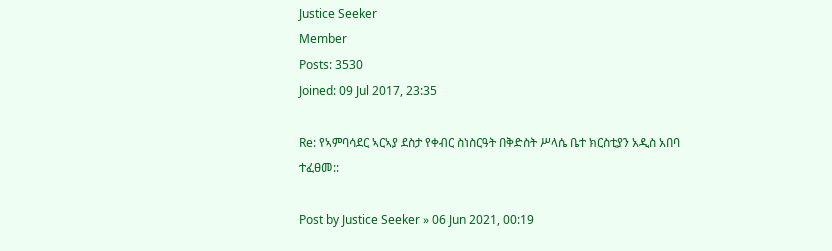Justice Seeker
Member
Posts: 3530
Joined: 09 Jul 2017, 23:35

Re: የኣምባሳደር ኣርኣያ ደስታ የቀብር ስነስርዓት በቅድስት ሥላሴ ቤተ ክርስቲያን አዲስ አበባ ተፈፀመ::

Post by Justice Seeker » 06 Jun 2021, 00:19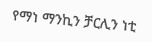የማነ ማንኪን ቻርሊን ነቲ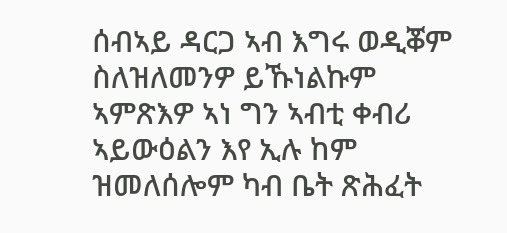ሰብኣይ ዳርጋ ኣብ እግሩ ወዲቖም ስለዝለመንዎ ይኹነልኩም ኣምጽእዎ ኣነ ግን ኣብቲ ቀብሪ ኣይውዕልን እየ ኢሉ ከም ዝመለሰሎም ካብ ቤት ጽሕፈት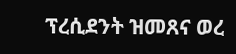ፕረሲደንት ዝመጸና ወረ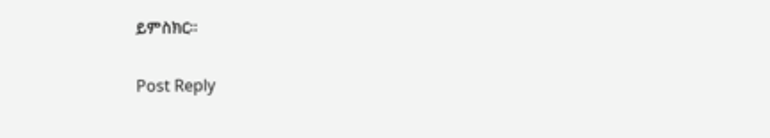ይምስክር።

Post Reply